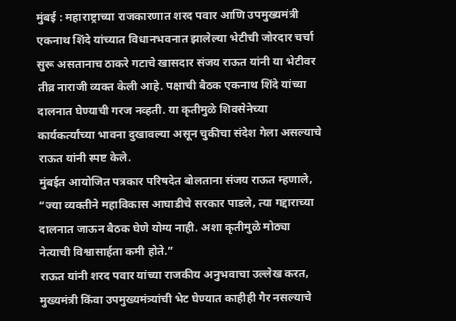मुंबई : महाराष्ट्राच्या राजकारणात शरद पवार आणि उपमुख्यमंत्री एकनाथ शिंदे यांच्यात विधानभवनात झालेल्या भेटीची जोरदार चर्चा सुरू असतानाच ठाकरे गटाचे खासदार संजय राऊत यांनी या भेटीवर तीव्र नाराजी व्यक्त केली आहे. पक्षाची बैठक एकनाथ शिंदे यांच्या दालनात घेण्याची गरज नव्हती. या कृतीमुळे शिवसेनेच्या कार्यकर्त्यांच्या भावना दुखावल्या असून चुकीचा संदेश गेला असल्याचे राऊत यांनी स्पष्ट केले.
मुंबईत आयोजित पत्रकार परिषदेत बोलताना संजय राऊत म्हणाले, “ज्या व्यक्तीने महाविकास आघाडीचे सरकार पाडले, त्या गद्दाराच्या दालनात जाऊन बैठक घेणे योग्य नाही. अशा कृतीमुळे मोठ्या नेत्याची विश्वासार्हता कमी होते.”
राऊत यांनी शरद पवार यांच्या राजकीय अनुभवाचा उल्लेख करत, मुख्यमंत्री किंवा उपमुख्यमंत्र्यांची भेट घेण्यात काहीही गैर नसल्याचे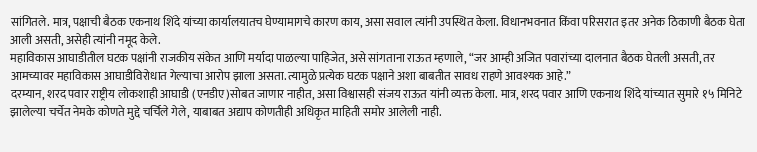सांगितले. मात्र, पक्षाची बैठक एकनाथ शिंदे यांच्या कार्यालयातच घेण्यामागचे कारण काय, असा सवाल त्यांनी उपस्थित केला. विधानभवनात किंवा परिसरात इतर अनेक ठिकाणी बैठक घेता आली असती, असेही त्यांनी नमूद केले.
महाविकास आघाडीतील घटक पक्षांनी राजकीय संकेत आणि मर्यादा पाळल्या पाहिजेत, असे सांगताना राऊत म्हणाले, “जर आम्ही अजित पवारांच्या दालनात बैठक घेतली असती, तर आमच्यावर महाविकास आघाडीविरोधात गेल्याचा आरोप झाला असता. त्यामुळे प्रत्येक घटक पक्षाने अशा बाबतीत सावध राहणे आवश्यक आहे.”
दरम्यान, शरद पवार राष्ट्रीय लोकशाही आघाडी (एनडीए)सोबत जाणार नाहीत, असा विश्वासही संजय राऊत यांनी व्यक्त केला. मात्र, शरद पवार आणि एकनाथ शिंदे यांच्यात सुमारे १५ मिनिटे झालेल्या चर्चेत नेमके कोणते मुद्दे चर्चिले गेले, याबाबत अद्याप कोणतीही अधिकृत माहिती समोर आलेली नाही.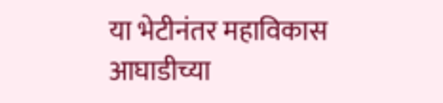या भेटीनंतर महाविकास आघाडीच्या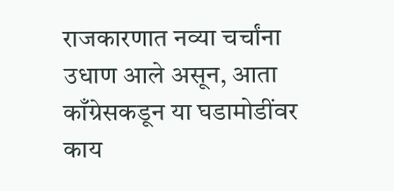राजकारणात नव्या चर्चांना उधाण आले असून, आता काँग्रेसकडून या घडामोडींवर काय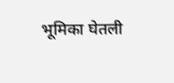भूमिका घेतली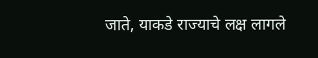जाते, याकडे राज्याचे लक्ष लागले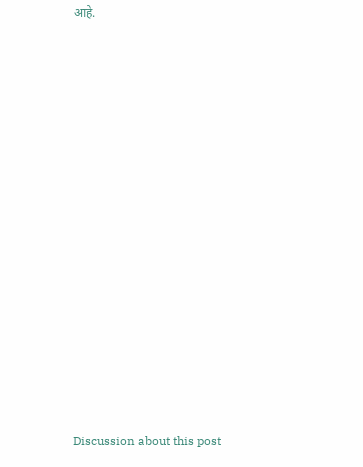आहे.















Discussion about this post